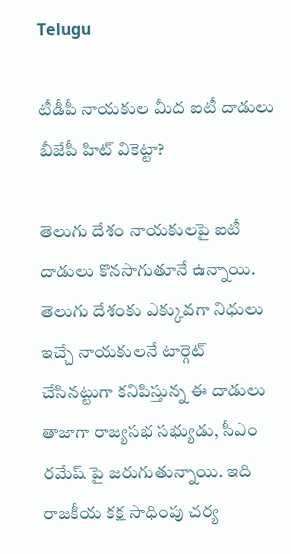Telugu

టీడీపీ నాయకుల మీద ఐటీ దాడులు బీజేపీ హిట్ వికెట్టా?

తెలుగు దేశం నాయకులపై ఐటీ దాడులు కొనసాగుతూనే ఉన్నాయి. తెలుగు దేశంకు ఎక్కువగా నిధులు ఇచ్చే నాయకులనే టార్గెట్ చేసినట్టుగా కనిపిస్తున్న ఈ దాడులు తాజాగా రాజ్యసభ సభ్యుడు, సీఎం రమేష్ పై జరుగుతున్నాయి. ఇది రాజకీయ కక్ష సాధింపు చర్య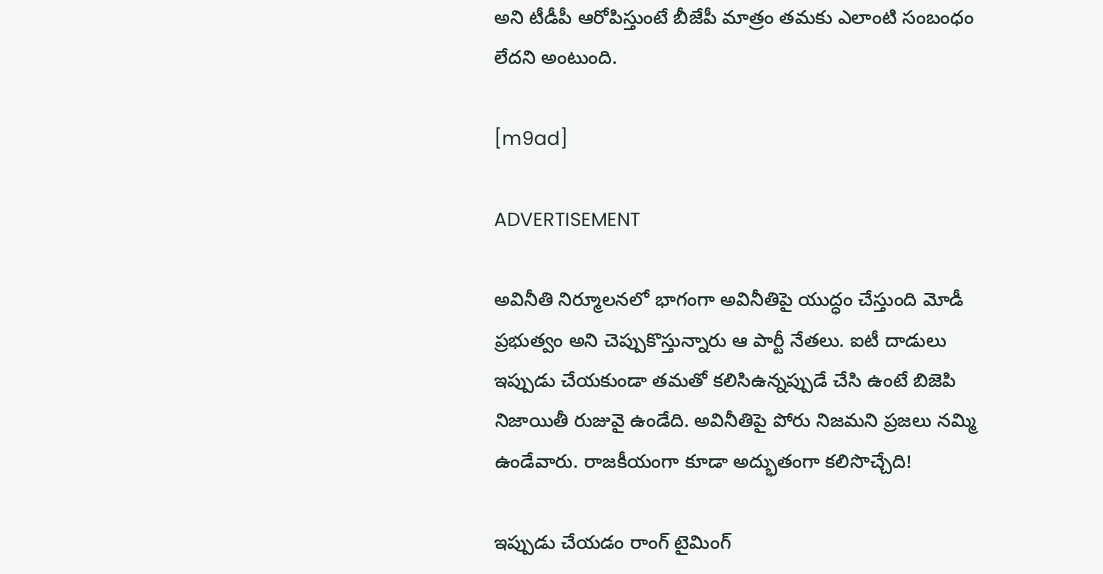అని టీడీపీ ఆరోపిస్తుంటే బీజేపీ మాత్రం తమకు ఎలాంటి సంబంధం లేదని అంటుంది.

[m9ad]

ADVERTISEMENT

అవినీతి నిర్మూలనలో భాగంగా అవినీతిపై యుద్ధం చేస్తుంది మోడీ ప్రభుత్వం అని చెప్పుకొస్తున్నారు ఆ పార్టీ నేతలు. ఐటీ దాడులు ఇప్పుడు చేయకుండా తమతో కలిసిఉన్నప్పుడే చేసి ఉంటే బిజెపి నిజాయితీ రుజువై ఉండేది. అవినీతిపై పోరు నిజమని ప్రజలు నమ్మి ఉండేవారు. రాజకీయంగా కూడా అద్భుతంగా కలిసొచ్చేది!

ఇప్పుడు చేయడం రాంగ్ టైమింగ్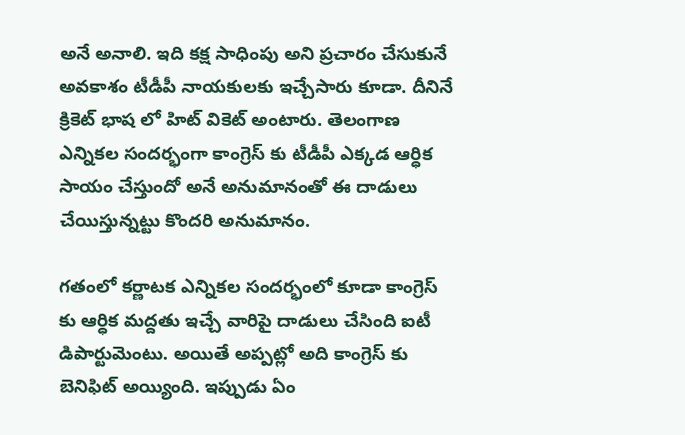అనే అనాలి. ఇది కక్ష సాధింపు అని ప్రచారం చేసుకునే అవకాశం టీడీపీ నాయకులకు ఇచ్చేసారు కూడా. దీనినే క్రికెట్ భాష లో హిట్ వికెట్ అంటారు. తెలంగాణ ఎన్నికల సందర్భంగా కాంగ్రెస్ కు టీడీపీ ఎక్కడ ఆర్ధిక సాయం చేస్తుందో అనే అనుమానంతో ఈ దాడులు చేయిస్తున్నట్టు కొందరి అనుమానం.

గతంలో కర్ణాటక ఎన్నికల సందర్భంలో కూడా కాంగ్రెస్ కు ఆర్ధిక మద్దతు ఇచ్చే వారిపై దాడులు చేసింది ఐటీ డిపార్టుమెంటు. అయితే అప్పట్లో అది కాంగ్రెస్ కు బెనిఫిట్ అయ్యింది. ఇప్పుడు ఏం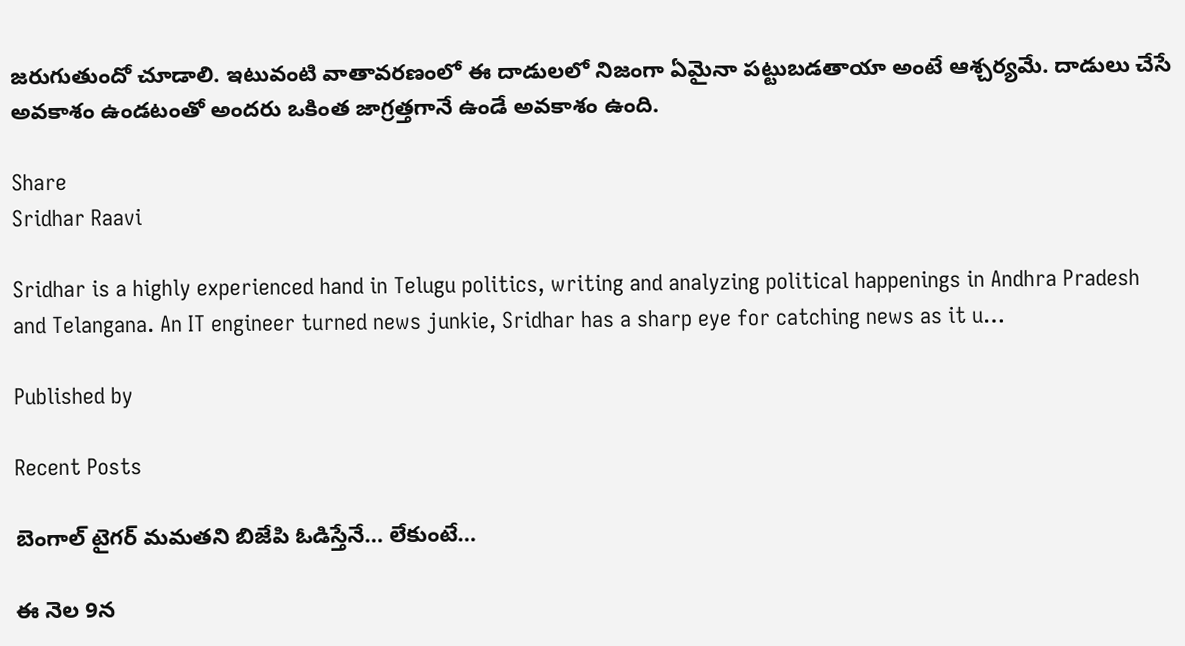జరుగుతుందో చూడాలి. ఇటువంటి వాతావరణంలో ఈ దాడులలో నిజంగా ఏమైనా పట్టుబడతాయా అంటే ఆశ్చర్యమే. దాడులు చేసే అవకాశం ఉండటంతో అందరు ఒకింత జాగ్రత్తగానే ఉండే అవకాశం ఉంది.

Share
Sridhar Raavi

Sridhar is a highly experienced hand in Telugu politics, writing and analyzing political happenings in Andhra Pradesh and Telangana. An IT engineer turned news junkie, Sridhar has a sharp eye for catching news as it u…

Published by

Recent Posts

బెంగాల్ టైగర్ మమతని బిజేపి ఓడిస్తేనే… లేకుంటే…

ఈ నెల 9న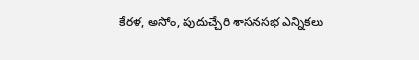కేరళ, అసోం, పుదుచ్చేరి శాసనసభ ఎన్నికలు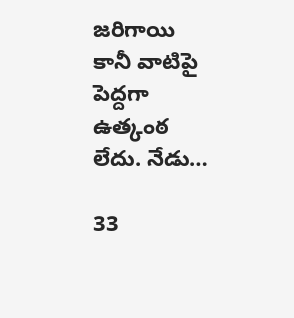జరిగాయి కానీ వాటిపై పెద్దగా ఉత్కంఠ లేదు. నేడు…

33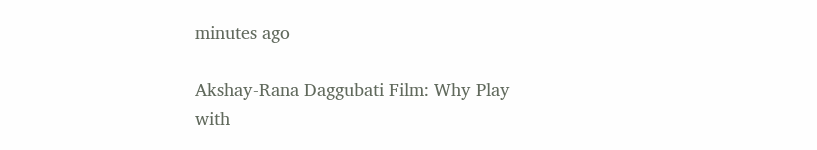minutes ago

Akshay-Rana Daggubati Film: Why Play with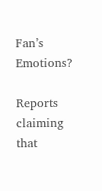Fan’s Emotions?

Reports claiming that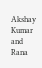Akshay Kumar and Rana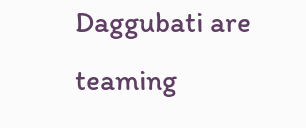Daggubati are teaming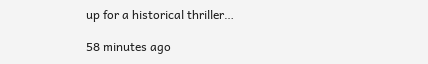up for a historical thriller…

58 minutes ago